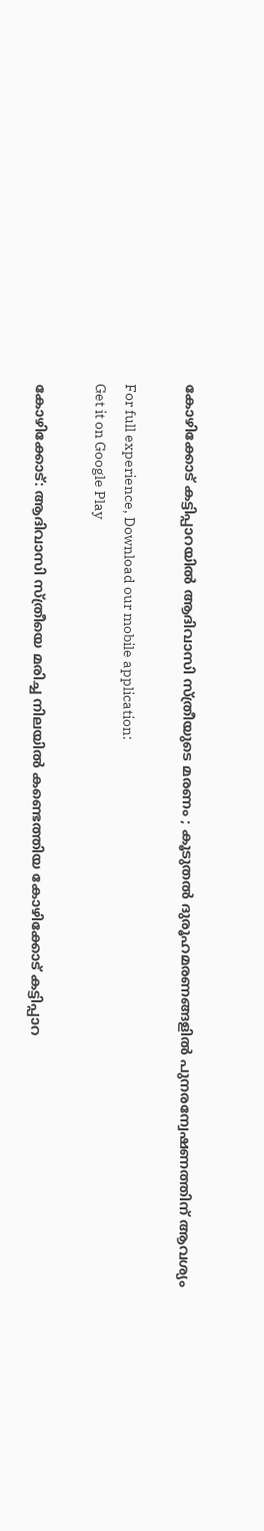കോഴിക്കോട് കട്ടിപ്പാറയില്‍ ആദിവാസി സ്ത്രീയുടെ മരണം ; കൂടുതല്‍ ദുരൂഹമരണങ്ങളില്‍ പുനരന്വേഷണത്തിന് ആവശ്യം

For full experience, Download our mobile application:
Get it on Google Play

കോഴിക്കോട്: ആദിവാസി സ്ത്രീയെ മരിച്ച നിലയിൽ കണ്ടെത്തിയ കോഴിക്കോട് കട്ടിപ്പാറ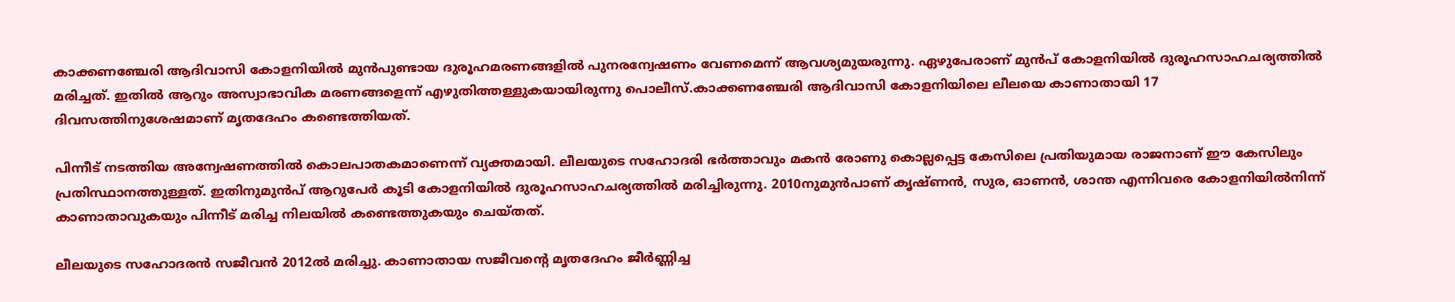കാക്കണഞ്ചേരി ആദിവാസി കോളനിയിൽ മുൻപുണ്ടായ ദുരൂഹമരണങ്ങളിൽ പുനരന്വേഷണം വേണമെന്ന് ആവശ്യമുയരുന്നു. ഏഴുപേരാണ് മുന്‍പ് കോളനിയിൽ ദുരൂഹസാഹചര്യത്തിൽ മരിച്ചത്. ഇതിൽ ആറും അസ്വാഭാവിക മരണങ്ങളെന്ന് എഴുതിത്തള്ളുകയായിരുന്നു പൊലീസ്.കാക്കണഞ്ചേരി ആദിവാസി കോളനിയിലെ ലീലയെ കാണാതായി 17 ദിവസത്തിനുശേഷമാണ് മൃതദേഹം കണ്ടെത്തിയത്.

പിന്നീട് നടത്തിയ അന്വേഷണത്തിൽ കൊലപാതകമാണെന്ന് വ്യക്തമായി. ലീലയുടെ സഹോദരി ഭർത്താവും മകൻ രോണു കൊല്ലപ്പെട്ട കേസിലെ പ്രതിയുമായ രാജനാണ് ഈ കേസിലും പ്രതിസ്ഥാനത്തുള്ളത്. ഇതിനുമുൻപ് ആറുപേർ കൂടി കോളനിയിൽ ദുരൂഹസാഹചര്യത്തിൽ മരിച്ചിരുന്നു. 2010നുമുൻപാണ് കൃഷ്ണൻ, സുര, ഓണൻ, ശാന്ത എന്നിവരെ കോളനിയിൽനിന്ന് കാണാതാവുകയും പിന്നീട് മരിച്ച നിലയിൽ കണ്ടെത്തുകയും ചെയ്തത്.

ലീലയുടെ സഹോദരൻ സജീവൻ 2012ൽ മരിച്ചു. കാണാതായ സജീവന്‍റെ മൃതദേഹം ജീർണ്ണിച്ച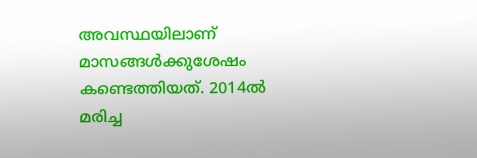അവസ്ഥയിലാണ് മാസങ്ങൾക്കുശേഷം കണ്ടെത്തിയത്. 2014ൽ മരിച്ച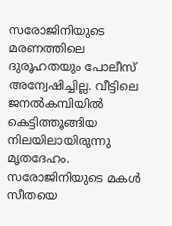സരോജിനിയുടെ മരണത്തിലെ ദുരൂഹതയും പോലീസ് അന്വേഷിച്ചില്ല. വീട്ടിലെ ജനൽകമ്പിയിൽ കെട്ടിത്തൂങ്ങിയ നിലയിലായിരുന്നു മൃതദേഹം. സരോജിനിയുടെ മകൾ സീതയെ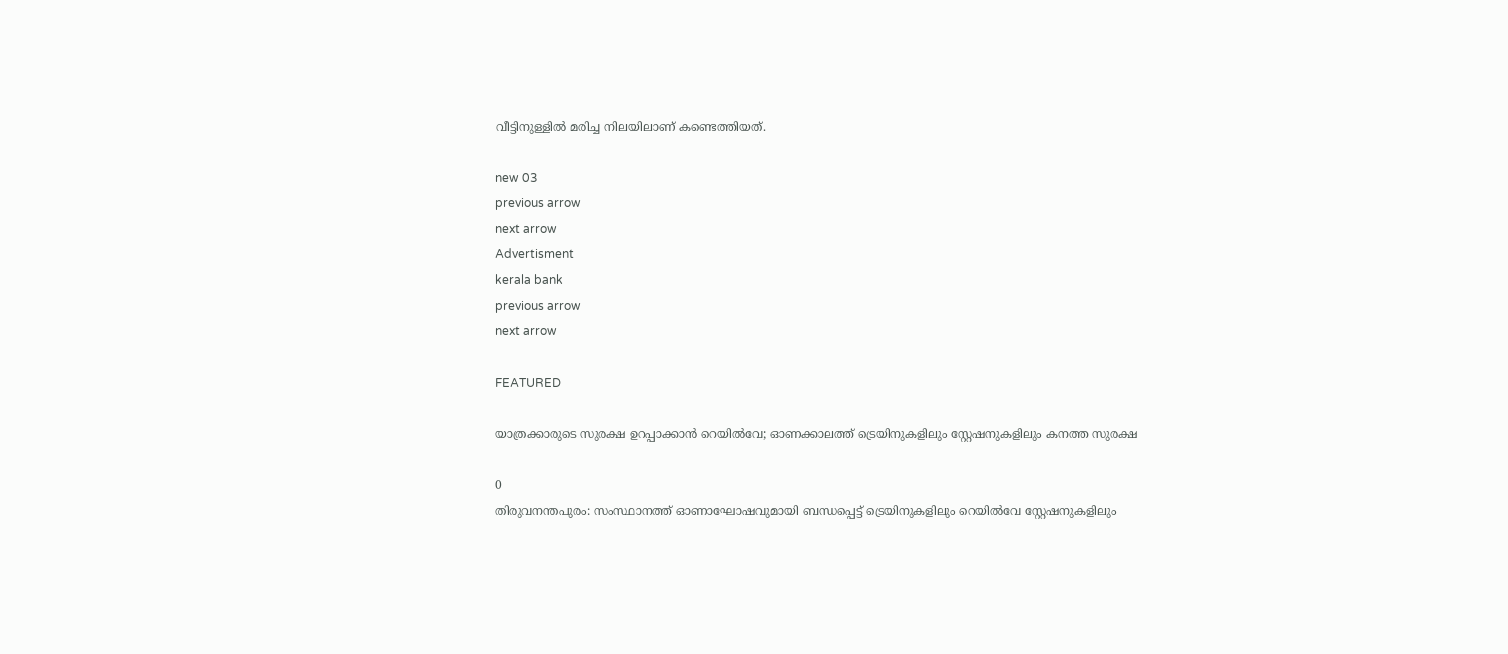വീട്ടിനുള്ളിൽ മരിച്ച നിലയിലാണ് കണ്ടെത്തിയത്.

new 03
previous arrow
next arrow
Advertisment
kerala bank
previous arrow
next arrow

FEATURED

യാത്രക്കാരുടെ സുരക്ഷ ഉറപ്പാക്കാൻ റെയിൽവേ; ഓണക്കാലത്ത് ട്രെയിനുകളിലും സ്റ്റേഷനുകളിലും കനത്ത സുരക്ഷ

0
തിരുവനന്തപുരം: സംസ്ഥാനത്ത് ഓണാഘോഷവുമായി ബന്ധപ്പെട്ട് ട്രെയിനുകളിലും റെയില്‍വേ സ്റ്റേഷനുകളിലും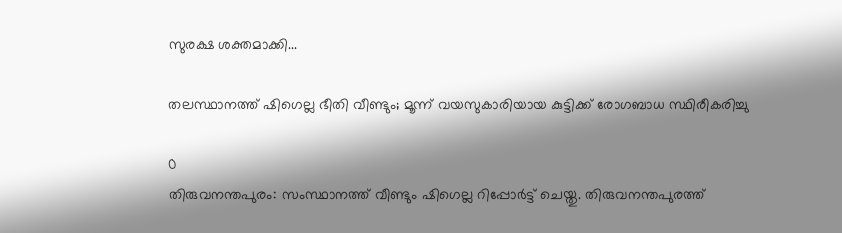സുരക്ഷ ശക്തമാക്കി...

തലസ്ഥാനത്ത് ഷിഗെല്ല ഭീതി വീണ്ടും; മൂന്ന് വയസുകാരിയായ കുട്ടിക്ക് രോഗബാധ സ്ഥിരീകരിച്ചു

0
തിരുവനന്തപുരം: സംസ്ഥാനത്ത് വീണ്ടും ഷിഗെല്ല റിപ്പോര്‍ട്ട് ചെയ്തു. തിരുവനന്തപുരത്ത്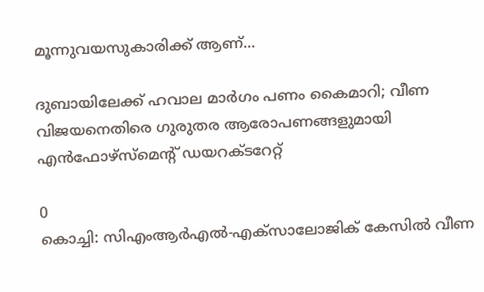മൂന്നുവയസുകാരിക്ക് ആണ്...

ദുബായിലേക്ക് ഹവാല മാർഗം പണം കൈമാറി; വീണ വിജയനെതിരെ ഗുരുതര ആരോപണങ്ങളുമായി എൻഫോഴ്സ്മെന്റ് ഡയറക്ടറേറ്റ്

0
കൊച്ചി: സിഎംആർഎൽ-എക്സാലോജിക് കേസിൽ വീണ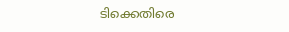ടിക്കെതിരെ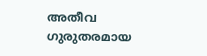അതീവ ഗുരുതരമായ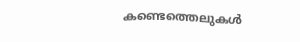കണ്ടെത്തെലുകൾ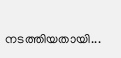നടത്തിയതായി...